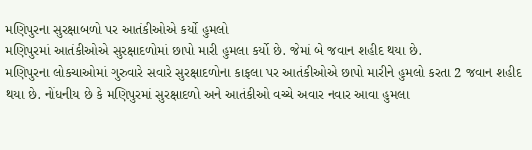મણિપુરના સુરક્ષાબળો પર આતંકીઓએ કર્યો હુમલો
મણિપુરમાં આતંકીઓએ સુરક્ષાદળોમાં છાપો મારી હુમલા કર્યો છે. જેમાં બે જવાન શહીદ થયા છે.
મણિપુરના લોકચાઓમાં ગુરુવારે સવારે સુરક્ષાદળોના કાફલા પર આતંકીઓએ છાપો મારીને હુમલો કરતા 2 જવાન શહીદ થયા છે. નોંધનીય છે કે મણિપુરમાં સુરક્ષાદળો અને આતંકીઓ વચ્ચે અવાર નવાર આવા હુમલા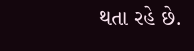થતા રહે છે.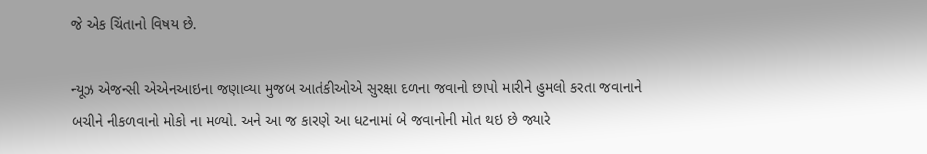જે એક ચિંતાનો વિષય છે.

ન્યૂઝ એજન્સી એએનઆઇના જણાવ્યા મુજબ આતંકીઓએ સુરક્ષા દળના જવાનો છાપો મારીને હુમલો કરતા જવાનાને બચીને નીકળવાનો મોકો ના મળ્યો. અને આ જ કારણે આ ધટનામાં બે જવાનોની મોત થઇ છે જ્યારે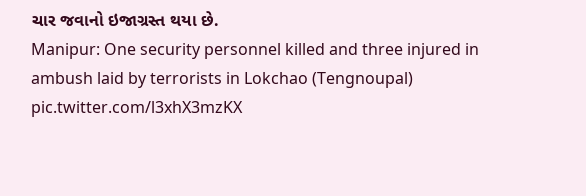ચાર જવાનો ઇજાગ્રસ્ત થયા છે.
Manipur: One security personnel killed and three injured in ambush laid by terrorists in Lokchao (Tengnoupal) pic.twitter.com/l3xhX3mzKX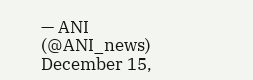— ANI (@ANI_news) December 15,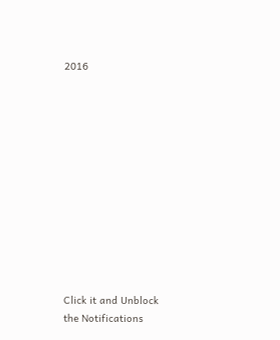2016












Click it and Unblock the Notifications